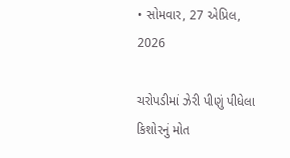• સોમવાર, 27 એપ્રિલ, 2026

ચરોપડીમાં ઝેરી પીણું પીધેલા કિશોરનું મોત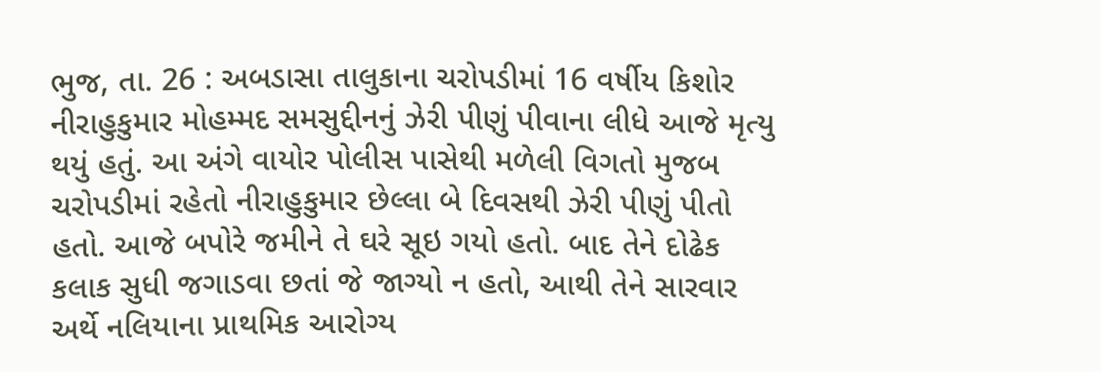ભુજ, તા. 26 : અબડાસા તાલુકાના ચરોપડીમાં 16 વર્ષીય કિશોર નીરાહુકુમાર મોહમ્મદ સમસુદ્દીનનું ઝેરી પીણું પીવાના લીધે આજે મૃત્યુ થયું હતું. આ અંગે વાયોર પોલીસ પાસેથી મળેલી વિગતો મુજબ  ચરોપડીમાં રહેતો નીરાહુકુમાર છેલ્લા બે દિવસથી ઝેરી પીણું પીતો હતો. આજે બપોરે જમીને તે ઘરે સૂઇ ગયો હતો. બાદ તેને દોઢેક કલાક સુધી જગાડવા છતાં જે જાગ્યો ન હતો, આથી તેને સારવાર અર્થે નલિયાના પ્રાથમિક આરોગ્ય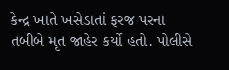કેન્દ્ર ખાતે ખસેડાતાં ફરજ પરના તબીબે મૃત જાહેર કર્યો હતો. પોલીસે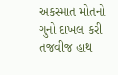અકસ્માત મોતનો ગુનો દાખલ કરી તજવીજ હાથ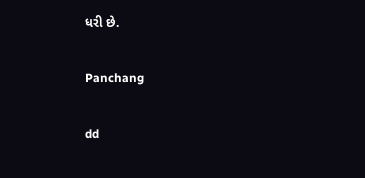ધરી છે.

Panchang

dd